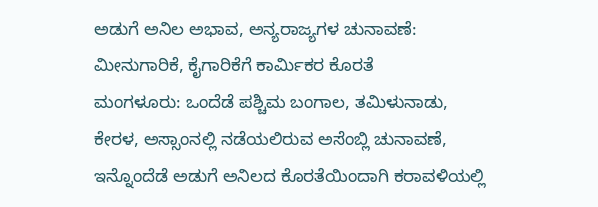ಅಡುಗೆ ಅನಿಲ ಅಭಾವ, ಅನ್ಯರಾಜ್ಯಗಳ ಚುನಾವಣೆ: ಮೀನುಗಾರಿಕೆ, ಕೈಗಾರಿಕೆಗೆ ಕಾರ್ಮಿಕರ ಕೊರತೆ
ಮಂಗಳೂರು: ಒಂದೆಡೆ ಪಶ್ಚಿಮ ಬಂಗಾಲ, ತಮಿಳುನಾಡು, ಕೇರಳ, ಅಸ್ಸಾಂನಲ್ಲಿ ನಡೆಯಲಿರುವ ಅಸೆಂಬ್ಲಿ ಚುನಾವಣೆ, ಇನ್ನೊಂದೆಡೆ ಅಡುಗೆ ಅನಿಲದ ಕೊರತೆಯಿಂದಾಗಿ ಕರಾವಳಿಯಲ್ಲಿ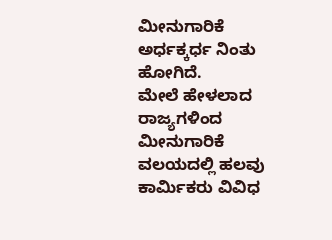ಮೀನುಗಾರಿಕೆ ಅರ್ಧಕ್ಕರ್ಧ ನಿಂತು ಹೋಗಿದೆ.
ಮೇಲೆ ಹೇಳಲಾದ ರಾಜ್ಯಗಳಿಂದ ಮೀನುಗಾರಿಕೆ ವಲಯದಲ್ಲಿ ಹಲವು ಕಾರ್ಮಿಕರು ವಿವಿಧ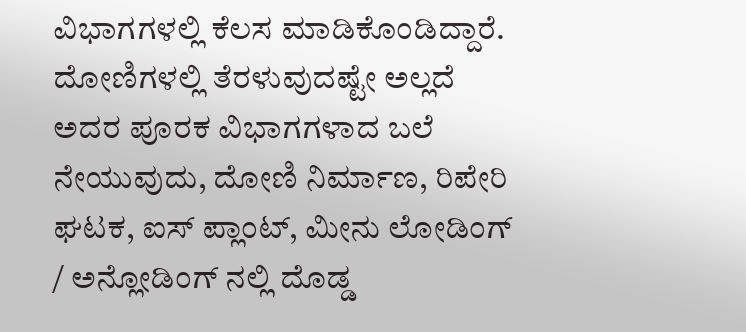ವಿಭಾಗಗಳಲ್ಲಿ ಕೆಲಸ ಮಾಡಿಕೊಂಡಿದ್ದಾರೆ. ದೋಣಿಗಳಲ್ಲಿ ತೆರಳುವುದಷ್ಟೇ ಅಲ್ಲದೆ ಅದರ ಪೂರಕ ವಿಭಾಗಗಳಾದ ಬಲೆ ನೇಯುವುದು, ದೋಣಿ ನಿರ್ಮಾಣ, ರಿಪೇರಿ ಘಟಕ, ಐಸ್ ಪ್ಲಾಂಟ್, ಮೀನು ಲೋಡಿಂಗ್ / ಅನ್ಲೋಡಿಂಗ್ ನಲ್ಲಿ ದೊಡ್ಡ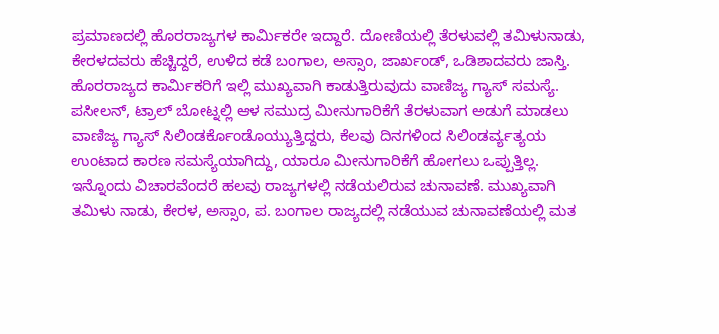ಪ್ರಮಾಣದಲ್ಲಿ ಹೊರರಾಜ್ಯಗಳ ಕಾರ್ಮಿಕರೇ ಇದ್ದಾರೆ. ದೋಣಿಯಲ್ಲಿ ತೆರಳುವಲ್ಲಿ ತಮಿಳುನಾಡು, ಕೇರಳದವರು ಹೆಚ್ಚಿದ್ದರೆ, ಉಳಿದ ಕಡೆ ಬಂಗಾಲ, ಅಸ್ಸಾಂ, ಜಾರ್ಖಂಡ್, ಒಡಿಶಾದವರು ಜಾಸ್ತಿ.
ಹೊರರಾಜ್ಯದ ಕಾರ್ಮಿಕರಿಗೆ ಇಲ್ಲಿ ಮುಖ್ಯವಾಗಿ ಕಾಡುತ್ತಿರುವುದು ವಾಣಿಜ್ಯ ಗ್ಯಾಸ್ ಸಮಸ್ಯೆ. ಪಸೀಲನ್, ಟ್ರಾಲ್ ಬೋಟ್ನಲ್ಲಿ ಆಳ ಸಮುದ್ರ ಮೀನುಗಾರಿಕೆಗೆ ತೆರಳುವಾಗ ಅಡುಗೆ ಮಾಡಲು ವಾಣಿಜ್ಯ ಗ್ಯಾಸ್ ಸಿಲಿಂಡರ್ಕೊಂಡೊಯ್ಯುತ್ತಿದ್ದರು, ಕೆಲವು ದಿನಗಳಿಂದ ಸಿಲಿಂಡರ್ವ್ಯತ್ಯಯ ಉಂಟಾದ ಕಾರಣ ಸಮಸ್ಯೆಯಾಗಿದ್ದು, ಯಾರೂ ಮೀನುಗಾರಿಕೆಗೆ ಹೋಗಲು ಒಪ್ಪುತ್ತಿಲ್ಲ.
ಇನ್ನೊಂದು ವಿಚಾರವೆಂದರೆ ಹಲವು ರಾಜ್ಯಗಳಲ್ಲಿ ನಡೆಯಲಿರುವ ಚುನಾವಣೆ. ಮುಖ್ಯವಾಗಿ ತಮಿಳು ನಾಡು, ಕೇರಳ, ಅಸ್ಸಾಂ, ಪ. ಬಂಗಾಲ ರಾಜ್ಯದಲ್ಲಿ ನಡೆಯುವ ಚುನಾವಣೆಯಲ್ಲಿ ಮತ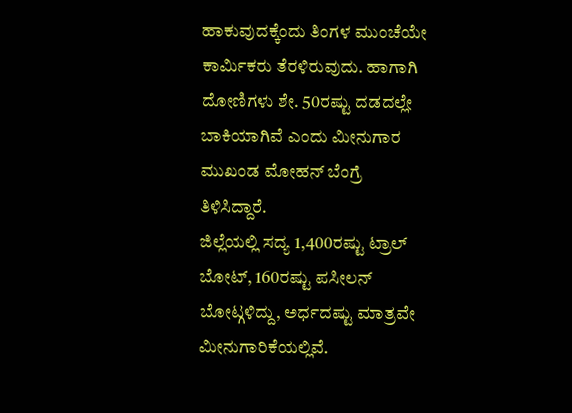ಹಾಕುವುದಕ್ಕೆಂದು ತಿಂಗಳ ಮುಂಚೆಯೇ ಕಾರ್ಮಿಕರು ತೆರಳಿರುವುದು. ಹಾಗಾಗಿ ದೋಣಿಗಳು ಶೇ. 50ರಷ್ಟು ದಡದಲ್ಲೇ ಬಾಕಿಯಾಗಿವೆ ಎಂದು ಮೀನುಗಾರ ಮುಖಂಡ ಮೋಹನ್ ಬೆಂಗ್ರೆ ತಿಳಿಸಿದ್ದಾರೆ.
ಜಿಲ್ಲೆಯಲ್ಲಿ ಸದ್ಯ 1,400ರಷ್ಟು ಟ್ರಾಲ್ ಬೋಟ್, 160ರಷ್ಟು ಪಸೀಲನ್ ಬೋಟ್ಗಳಿದ್ದು, ಅರ್ಧದಷ್ಟು ಮಾತ್ರವೇ ಮೀನುಗಾರಿಕೆಯಲ್ಲಿವೆ.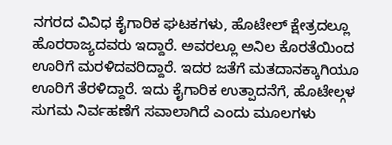ನಗರದ ವಿವಿಧ ಕೈಗಾರಿಕ ಘಟಕಗಳು, ಹೊಟೇಲ್ ಕ್ಷೇತ್ರದಲ್ಲೂ ಹೊರರಾಜ್ಯದವರು ಇದ್ದಾರೆ. ಅವರಲ್ಲೂ ಅನಿಲ ಕೊರತೆಯಿಂದ ಊರಿಗೆ ಮರಳಿದವರಿದ್ದಾರೆ. ಇದರ ಜತೆಗೆ ಮತದಾನಕ್ಕಾಗಿಯೂ ಊರಿಗೆ ತೆರಳಿದ್ದಾರೆ. ಇದು ಕೈಗಾರಿಕ ಉತ್ಪಾದನೆಗೆ, ಹೊಟೇಲ್ಗಳ ಸುಗಮ ನಿರ್ವಹಣೆಗೆ ಸವಾಲಾಗಿದೆ ಎಂದು ಮೂಲಗಳು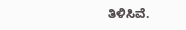ತಿಳಿಸಿವೆ.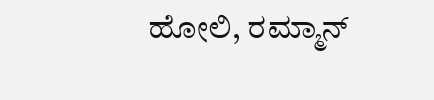ಹೋಲಿ, ರಮ್ಮಾನ್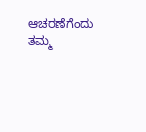ಆಚರಣೆಗೆಂದು ತಮ್ಮ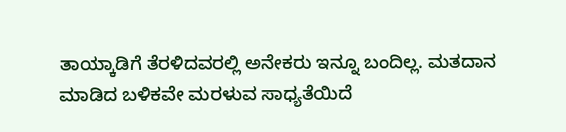ತಾಯ್ಕಾಡಿಗೆ ತೆರಳಿದವರಲ್ಲಿ ಅನೇಕರು ಇನ್ನೂ ಬಂದಿಲ್ಲ. ಮತದಾನ ಮಾಡಿದ ಬಳಿಕವೇ ಮರಳುವ ಸಾಧ್ಯತೆಯಿದೆ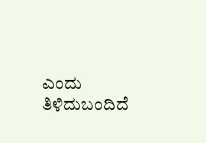ಎಂದು ತಿಳಿದುಬಂದಿದೆ